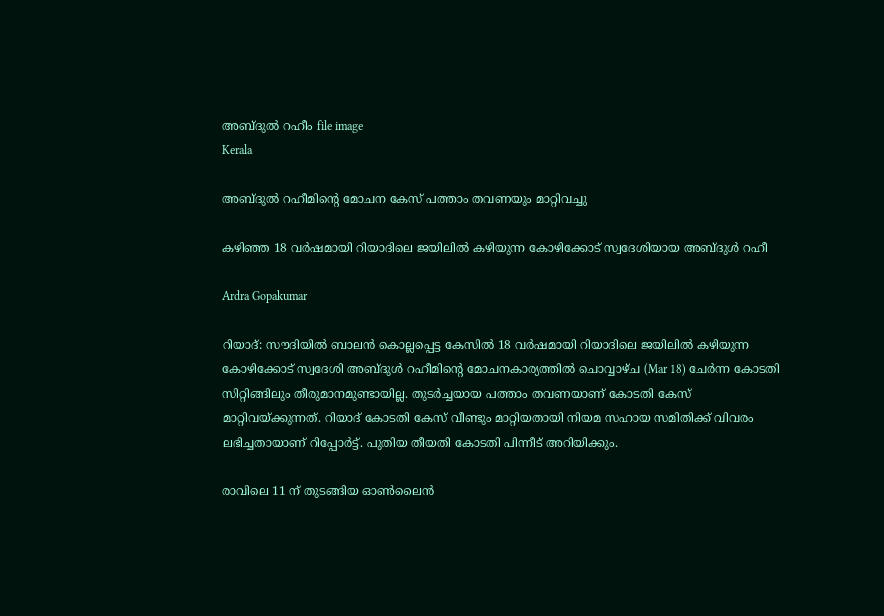അബ്ദുൽ റഹീം file image
Kerala

അബ്ദുൽ റഹീമിന്‍റെ മോചന കേസ് പത്താം തവണയും മാറ്റിവച്ചു

കഴിഞ്ഞ 18 വർഷമായി റിയാദിലെ ജയിലിൽ കഴിയുന്ന കോഴിക്കോട് സ്വദേശിയായ അബ്ദുൾ റഹീ

Ardra Gopakumar

റിയാദ്: സൗദിയിൽ ബാലൻ കൊല്ലപ്പെട്ട കേസിൽ 18 വർഷമായി റിയാദിലെ ജയിലിൽ കഴിയുന്ന കോഴിക്കോട് സ്വദേശി അബ്ദുൾ റഹീമിന്‍റെ മോചനകാര്യത്തിൽ ചൊവ്വാഴ്ച (Mar 18) ചേർന്ന കോടതി സിറ്റിങ്ങിലും തീരുമാനമുണ്ടായില്ല. തുടർച്ചയായ പത്താം തവണയാണ് കോടതി കേസ് മാറ്റിവയ്ക്കുന്നത്. റിയാദ് കോടതി കേസ് വീണ്ടും മാറ്റിയതായി നിയമ സഹായ സമിതിക്ക് വിവരം ലഭിച്ചതായാണ് റിപ്പോർട്ട്. പുതിയ തീയതി കോടതി പിന്നീട് അറിയിക്കും.

രാവിലെ 11 ന് തുടങ്ങിയ ഓൺലൈൻ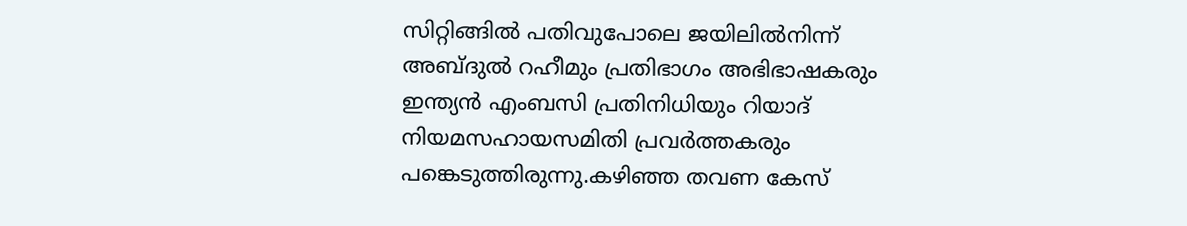സിറ്റിങ്ങിൽ പതിവുപോലെ ജയിലിൽനിന്ന് അബ്ദുൽ റഹീമും പ്രതിഭാഗം അഭിഭാഷകരും ഇന്ത്യൻ എംബസി പ്രതിനിധിയും റിയാദ് നിയമസഹായസമിതി പ്രവർത്തകരും പങ്കെടുത്തിരുന്നു.കഴിഞ്ഞ തവണ കേസ്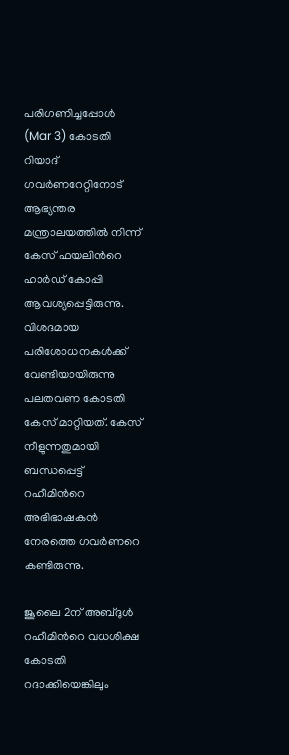പരിഗണിച്ചപ്പോൾ (Mar 3) കോടതി റിയാദ് ഗവർണറേറ്റിനോട് ആഭ്യന്തര മന്ത്രാലയത്തിൽ നിന്ന് കേസ് ഫയലിന്‍റെ ഹാർഡ് കോപ്പി ആവശ്യപ്പെട്ടിരുന്നു. വിശദമായ പരിശോധനകൾക്ക് വേണ്ടിയായിരുന്നു പലതവണ കോടതി കേസ് മാറ്റിയത്. കേസ് നീളുന്നതുമായി ബന്ധപ്പെട്ട് റഹീമിന്‍റെ അഭിഭാഷകൻ നേരത്തെ ഗവർണറെ കണ്ടിരുന്നു.

ജൂലൈ 2ന് അബ്ദുൾ റഹീമിന്‍റെ വധശിക്ഷ കോടതി റദാക്കിയെങ്കിലും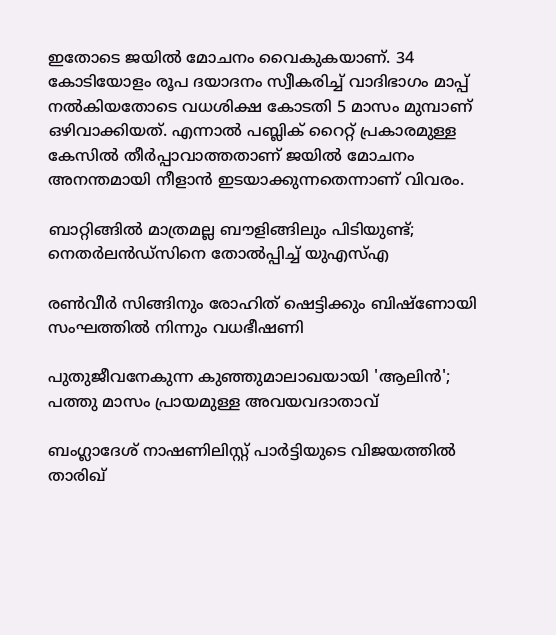ഇതോടെ ജയിൽ മോചനം വൈകുകയാണ്. 34 കോടിയോളം രൂപ ദയാദനം സ്വീകരിച്ച് വാദിഭാഗം മാപ്പ് നൽകിയതോടെ വധശിക്ഷ കോടതി 5 മാസം മുമ്പാണ് ഒഴിവാക്കിയത്. എന്നാൽ പബ്ലിക് റൈറ്റ് പ്രകാരമുള്ള കേസിൽ തീർപ്പാവാത്തതാണ് ജയിൽ മോചനം അനന്തമായി നീളാൻ ഇടയാക്കുന്നതെന്നാണ് വിവരം.

ബാറ്റിങ്ങിൽ മാത്രമല്ല ബൗളിങ്ങിലും പിടിയുണ്ട്; നെതർലൻഡ്സിനെ തോൽപ്പിച്ച് യുഎസ്എ

രൺവീർ സിങ്ങിനും രോഹിത് ഷെട്ടിക്കും ബിഷ്ണോയി സംഘത്തിൽ നിന്നും വധഭീഷണി

പുതുജീവനേകുന്ന കുഞ്ഞുമാലാഖയായി 'ആലിൻ'; പത്തു മാസം പ്രായമുള്ള അവയവദാതാവ്

ബംഗ്ലാദേശ് നാഷണിലിസ്റ്റ് പാർട്ടിയുടെ വിജയത്തിൽ താരിഖ്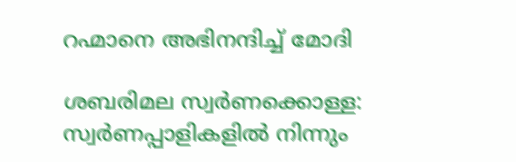റഹ്മാനെ അഭിനന്ദിച്ച് മോദി

ശബരിമല സ്വർണക്കൊള്ള: സ്വർണപ്പാളികളിൽ നിന്നും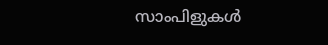സാംപിളുകൾ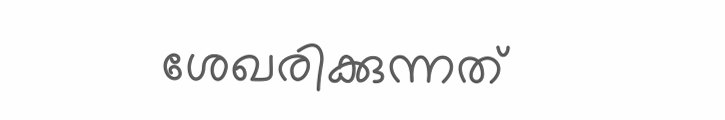ശേഖരിക്കുന്നത്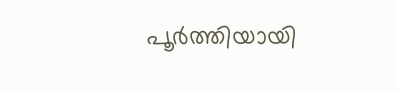പൂർത്തിയായി